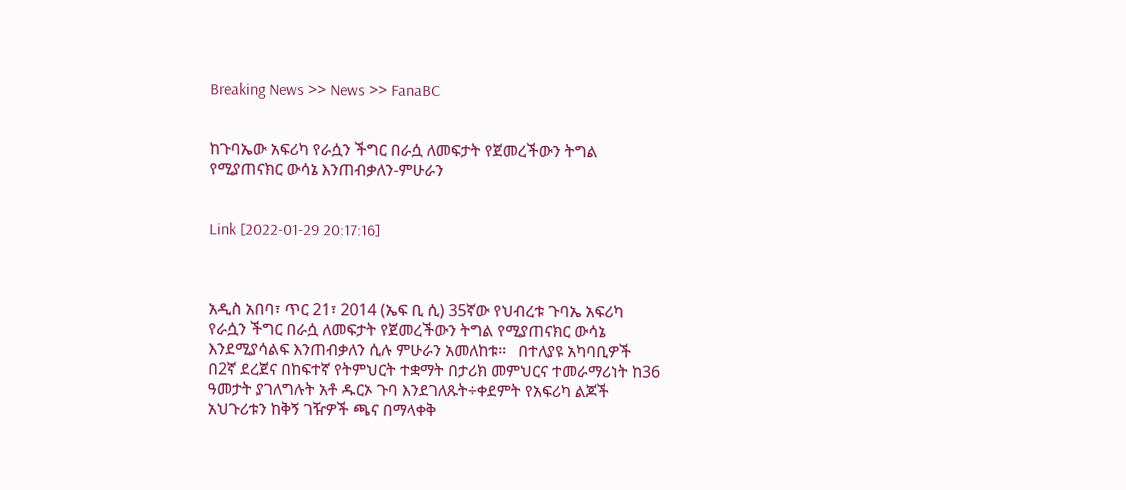Breaking News >> News >> FanaBC


ከጉባኤው አፍሪካ የራሷን ችግር በራሷ ለመፍታት የጀመረችውን ትግል የሚያጠናክር ውሳኔ እንጠብቃለን-ምሁራን


Link [2022-01-29 20:17:16]



አዲስ አበባ፣ ጥር 21፣ 2014 (ኤፍ ቢ ሲ) 35ኛው የህብረቱ ጉባኤ አፍሪካ የራሷን ችግር በራሷ ለመፍታት የጀመረችውን ትግል የሚያጠናክር ውሳኔ እንደሚያሳልፍ እንጠብቃለን ሲሉ ምሁራን አመለከቱ።   በተለያዩ አካባቢዎች በ2ኛ ደረጀና በከፍተኛ የትምህርት ተቋማት በታሪክ መምህርና ተመራማሪነት ከ36 ዓመታት ያገለግሉት አቶ ዱርኦ ጉባ እንደገለጹት÷ቀደምት የአፍሪካ ልጆች አህጉሪቱን ከቅኝ ገዥዎች ጫና በማላቀቅ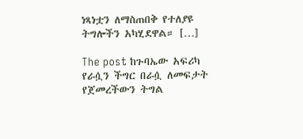ነጻነቷን ለማስጠበቅ የተለያዩ ትግሎችን አካሂደዋል። […]

The post ከጉባኤው አፍሪካ የራሷን ችግር በራሷ ለመፍታት የጀመረችውን ትግል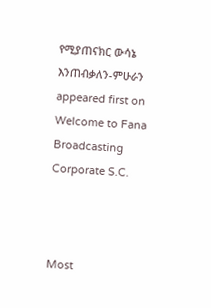የሚያጠናክር ውሳኔ እንጠብቃለን-ምሁራን appeared first on Welcome to Fana Broadcasting Corporate S.C.



Most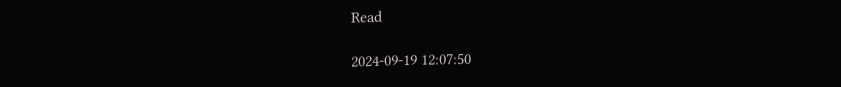Read

2024-09-19 12:07:50